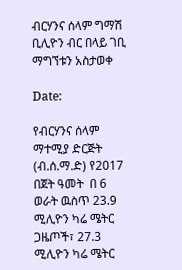ብርሃንና ሰላም ግማሽ ቢሊዮን ብር በላይ ገቢ ማግኘቱን አስታወቀ

Date:

የብርሃንና ሰላም ማተሚያ ድርጅት (ብ.ሰ.ማ.ድ) የ2017 በጀት ዓመት  በ 6 ወራት ዉስጥ 23.9 ሚሊዮን ካሬ ሜትር ጋዜጦች፣ 27.3 ሚሊዮን ካሬ ሜትር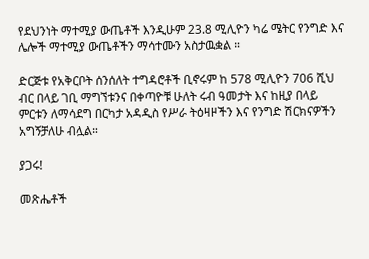የደህንነት ማተሚያ ውጤቶች እንዲሁም 23.8 ሚሊዮን ካሬ ሜትር የንግድ እና ሌሎች ማተሚያ ውጤቶችን ማሳተሙን አስታዉቋል ።

ድርጅቱ የአቅርቦት ሰንሰለት ተግዳሮቶች ቢኖሩም ከ 578 ሚሊዮን 706 ሺህ ብር በላይ ገቢ ማግኘቱንና በቀጣዮቹ ሁለት ሩብ ዓመታት እና ከዚያ በላይ ምርቱን ለማሳደግ በርካታ አዳዲስ የሥራ ትዕዛዞችን እና የንግድ ሽርክናዎችን አግኝቻለሁ ብሏል።

ያጋሩ!

መጽሔቶች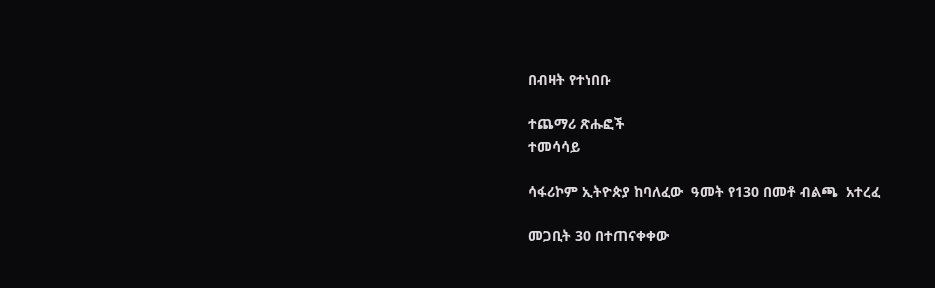በብዛት የተነበቡ

ተጨማሪ ጽሑፎች
ተመሳሳይ

ሳፋሪኮም ኢትዮጵያ ከባለፈው  ዓመት የ130 በመቶ ብልጫ  አተረፈ

መጋቢት 30 በተጠናቀቀው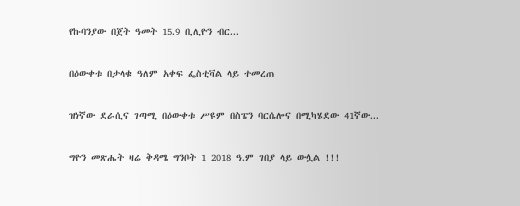የኩባንያው በጀት ዓመት 15.9 ቢሊዮን ብር...

በዕውቀቱ በታላቁ ዓለም አቀፍ ፌስቲቫል ላይ ተመረጠ

ዝነኛው ደራሲና ገጣሚ በዕውቀቱ ሥዩም በስፔን ባርሴሎና በሚካሄደው 41ኛው...

ግዮን መጽሔት ዛሬ ቅዳሜ ግንቦት 1 2018 ዓ.ም ገበያ ላይ ውሏል !!!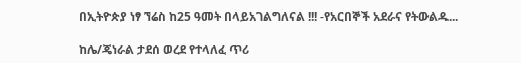በኢትዮጵያ ነፃ ኘሬስ ከ25 ዓመት በላይአገልግለናል !!! -የአርበኞች አደራና የትውልዱ...

ከሌ/ጄነራል ታደሰ ወረደ የተላለፈ ጥሪ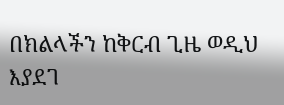በክልላችን ከቅርብ ጊዜ ወዲህ እያደገ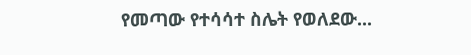የመጣው የተሳሳተ ስሌት የወለደው...